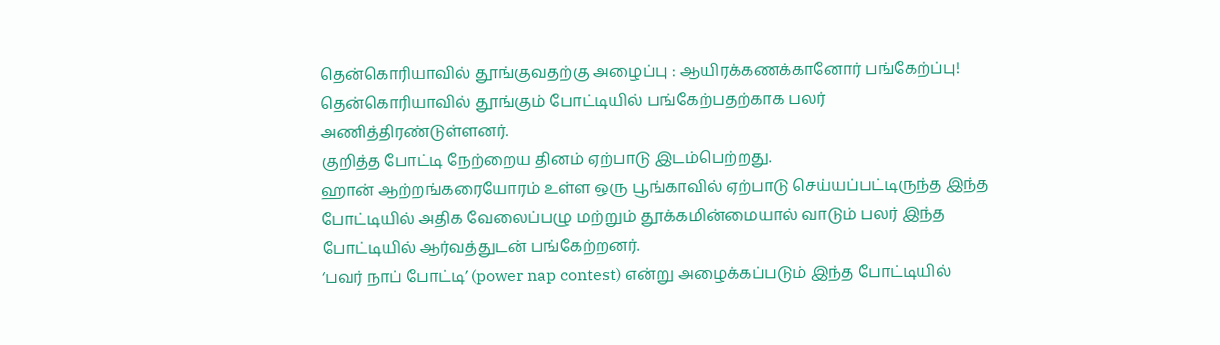தென்கொரியாவில் தூங்குவதற்கு அழைப்பு : ஆயிரக்கணக்கானோர் பங்கேற்ப்பு!
தென்கொரியாவில் தூங்கும் போட்டியில் பங்கேற்பதற்காக பலர் அணித்திரண்டுள்ளனர்.
குறித்த போட்டி நேற்றைய தினம் ஏற்பாடு இடம்பெற்றது.
ஹான் ஆற்றங்கரையோரம் உள்ள ஒரு பூங்காவில் ஏற்பாடு செய்யப்பட்டிருந்த இந்த போட்டியில் அதிக வேலைப்பழு மற்றும் தூக்கமின்மையால் வாடும் பலர் இந்த போட்டியில் ஆர்வத்துடன் பங்கேற்றனர்.
‘பவர் நாப் போட்டி’ (power nap contest) என்று அழைக்கப்படும் இந்த போட்டியில்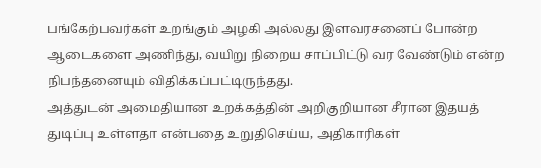பங்கேற்பவர்கள் உறங்கும் அழகி அல்லது இளவரசனைப் போன்ற ஆடைகளை அணிந்து, வயிறு நிறைய சாப்பிட்டு வர வேண்டும் என்ற நிபந்தனையும் விதிக்கப்பட்டிருந்தது.
அத்துடன் அமைதியான உறக்கத்தின் அறிகுறியான சீரான இதயத் துடிப்பு உள்ளதா என்பதை உறுதிசெய்ய, அதிகாரிகள்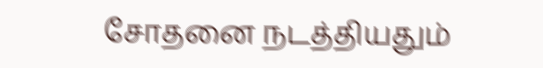சோதனை நடத்தியதும்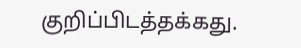குறிப்பிடத்தக்கது.